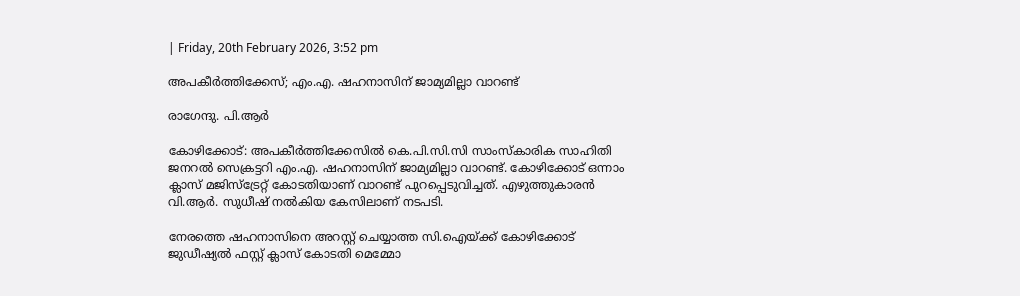| Friday, 20th February 2026, 3:52 pm

അപകീര്‍ത്തിക്കേസ്; എം.എ. ഷഹനാസിന് ജാമ്യമില്ലാ വാറണ്ട്

രാഗേന്ദു. പി.ആര്‍

കോഴിക്കോട്: അപകീര്‍ത്തിക്കേസില്‍ കെ.പി.സി.സി സാംസ്‌കാരിക സാഹിതി ജനറല്‍ സെക്രട്ടറി എം.എ. ഷഹനാസിന് ജാമ്യമില്ലാ വാറണ്ട്. കോഴിക്കോട് ഒന്നാം ക്ലാസ് മജിസ്ട്രേറ്റ് കോടതിയാണ് വാറണ്ട് പുറപ്പെടുവിച്ചത്. എഴുത്തുകാരന്‍ വി.ആര്‍. സുധീഷ് നല്‍കിയ കേസിലാണ് നടപടി.

നേരത്തെ ഷഹനാസിനെ അറസ്റ്റ് ചെയ്യാത്ത സി.ഐയ്ക്ക് കോഴിക്കോട് ജുഡീഷ്യല്‍ ഫസ്റ്റ് ക്ലാസ് കോടതി മെമ്മോ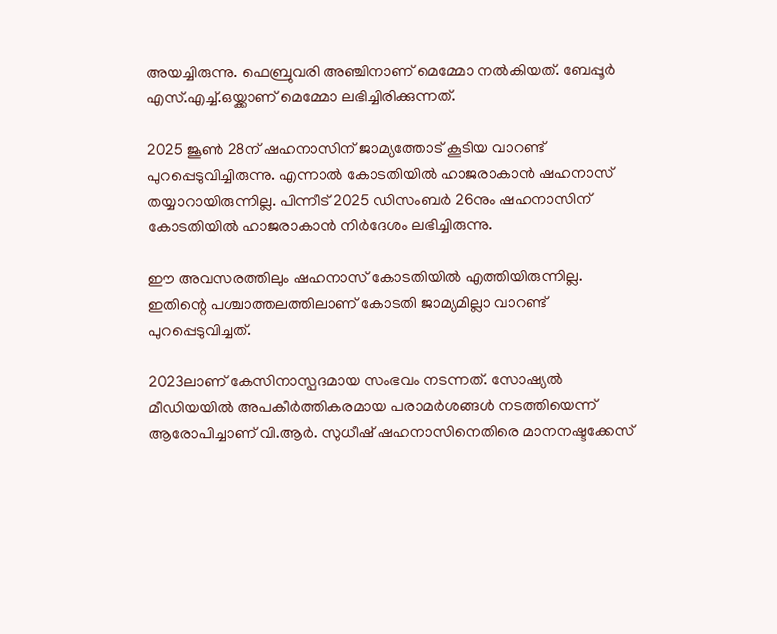അയച്ചിരുന്നു. ഫെബ്രുവരി അഞ്ചിനാണ് മെമ്മോ നല്‍കിയത്. ബേപ്പൂര്‍ എസ്.എച്ച്.ഒയ്ക്കാണ് മെമ്മോ ലഭിച്ചിരിക്കുന്നത്.

2025 ജൂണ്‍ 28ന് ഷഹനാസിന് ജാമ്യത്തോട് കൂടിയ വാറണ്ട് പുറപ്പെടുവിച്ചിരുന്നു. എന്നാല്‍ കോടതിയില്‍ ഹാജരാകാന്‍ ഷഹനാസ് തയ്യാറായിരുന്നില്ല. പിന്നീട് 2025 ഡിസംബര്‍ 26നും ഷഹനാസിന് കോടതിയില്‍ ഹാജരാകാന്‍ നിര്‍ദേശം ലഭിച്ചിരുന്നു.

ഈ അവസരത്തിലും ഷഹനാസ് കോടതിയില്‍ എത്തിയിരുന്നില്ല. ഇതിന്റെ പശ്ചാത്തലത്തിലാണ് കോടതി ജാമ്യമില്ലാ വാറണ്ട് പുറപ്പെടുവിച്ചത്.

2023ലാണ് കേസിനാസ്പദമായ സംഭവം നടന്നത്. സോഷ്യല്‍ മീഡിയയില്‍ അപകീര്‍ത്തികരമായ പരാമര്‍ശങ്ങള്‍ നടത്തിയെന്ന് ആരോപിച്ചാണ് വി.ആര്‍. സുധീഷ് ഷഹനാസിനെതിരെ മാനനഷ്ടക്കേസ്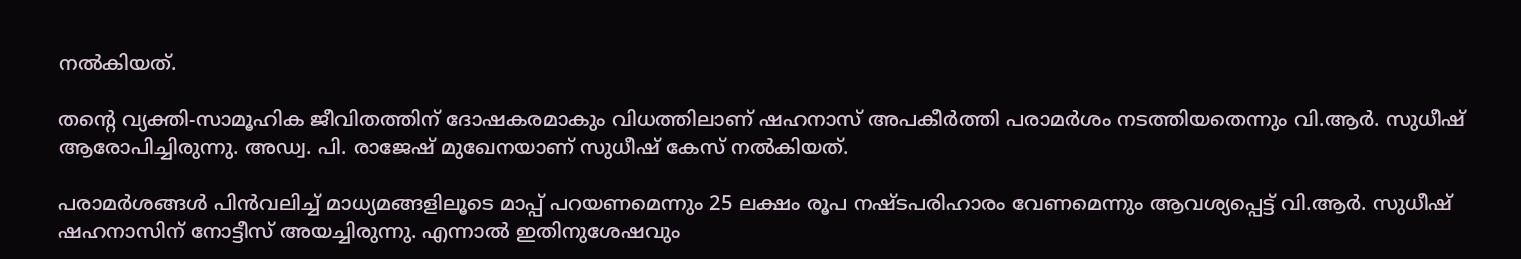നല്‍കിയത്.

തന്റെ വ്യക്തി-സാമൂഹിക ജീവിതത്തിന് ദോഷകരമാകും വിധത്തിലാണ് ഷഹനാസ് അപകീര്‍ത്തി പരാമര്‍ശം നടത്തിയതെന്നും വി.ആര്‍. സുധീഷ് ആരോപിച്ചിരുന്നു. അഡ്വ. പി. രാജേഷ് മുഖേനയാണ് സുധീഷ് കേസ് നല്‍കിയത്.

പരാമര്‍ശങ്ങള്‍ പിന്‍വലിച്ച് മാധ്യമങ്ങളിലൂടെ മാപ്പ് പറയണമെന്നും 25 ലക്ഷം രൂപ നഷ്ടപരിഹാരം വേണമെന്നും ആവശ്യപ്പെട്ട് വി.ആര്‍. സുധീഷ് ഷഹനാസിന് നോട്ടീസ് അയച്ചിരുന്നു. എന്നാല്‍ ഇതിനുശേഷവും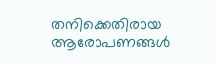തനിക്കെതിരായ ആരോപണങ്ങള്‍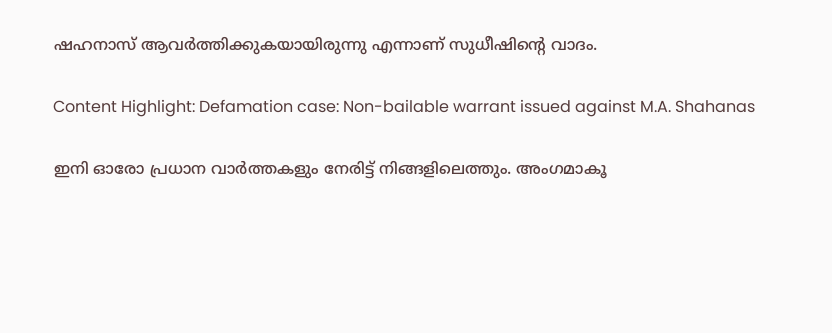ഷഹനാസ് ആവര്‍ത്തിക്കുകയായിരുന്നു എന്നാണ് സുധീഷിന്റെ വാദം.

Content Highlight: Defamation case: Non-bailable warrant issued against M.A. Shahanas

ഇനി ഓരോ പ്രധാന വാർത്തകളും നേരിട്ട് നിങ്ങളിലെത്തും. അംഗമാകൂ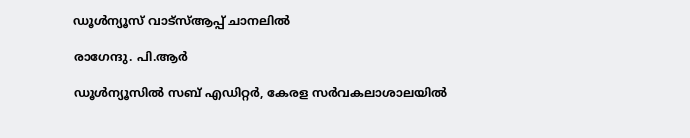ഡൂൾന്യൂസ് വാട്സ്ആപ്പ് ചാനലിൽ

രാഗേന്ദു. പി.ആര്‍

ഡൂള്‍ന്യൂസില്‍ സബ് എഡിറ്റര്‍, കേരള സര്‍വകലാശാലയില്‍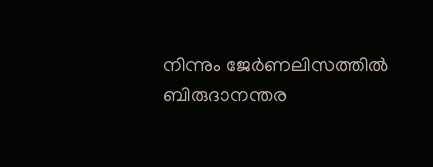നിന്നും ജേര്‍ണലിസത്തില്‍ ബിരുദാനന്തര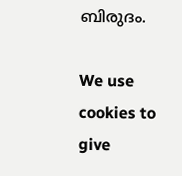ബിരുദം.

We use cookies to give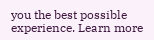you the best possible experience. Learn more